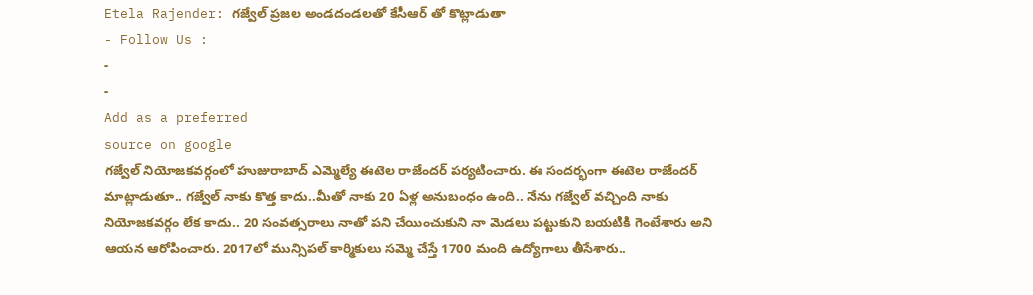Etela Rajender: గజ్వేల్ ప్రజల అండదండలతో కేసీఆర్ తో కొట్లాడుతా
- Follow Us :
-
-
Add as a preferred
source on google
గజ్వేల్ నియోజకవర్గంలో హుజురాబాద్ ఎమ్మెల్యే ఈటెల రాజేందర్ పర్యటించారు. ఈ సందర్భంగా ఈటెల రాజేందర్ మాట్లాడుతూ.. గజ్వేల్ నాకు కొత్త కాదు..మీతో నాకు 20 ఏళ్ల అనుబంధం ఉంది.. నేను గజ్వేల్ వచ్చింది నాకు నియోజకవర్గం లేక కాదు.. 20 సంవత్సరాలు నాతో పని చేయించుకుని నా మెడలు పట్టుకుని బయటికి గెంటేశారు అని ఆయన ఆరోపించారు. 2017లో మున్సిపల్ కార్మికులు సమ్మె చేస్తే 1700 మంది ఉద్యోగాలు తీసేశారు..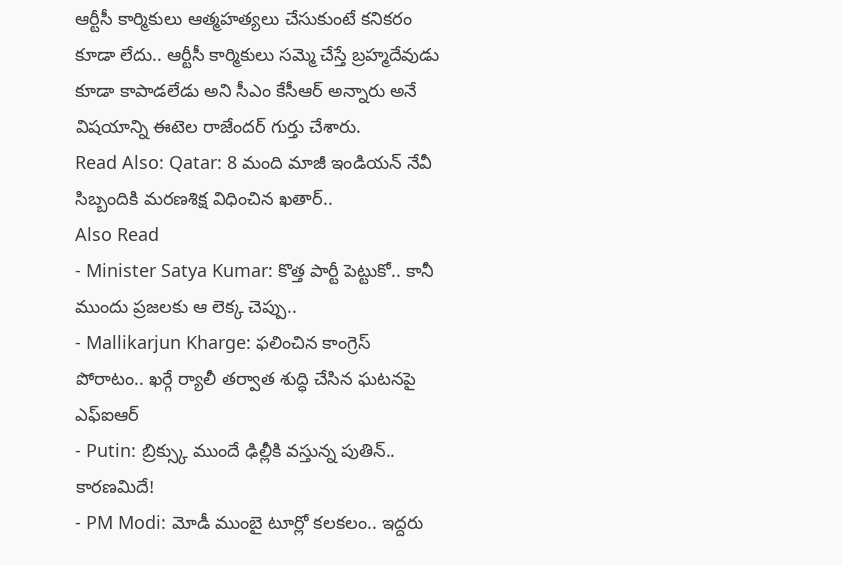ఆర్టీసీ కార్మికులు ఆత్మహత్యలు చేసుకుంటే కనికరం కూడా లేదు.. ఆర్టీసీ కార్మికులు సమ్మె చేస్తే బ్రహ్మదేవుడు కూడా కాపాడలేడు అని సీఎం కేసీఆర్ అన్నారు అనే విషయాన్ని ఈటెల రాజేందర్ గుర్తు చేశారు.
Read Also: Qatar: 8 మంది మాజీ ఇండియన్ నేవీ సిబ్బందికి మరణశిక్ష విధించిన ఖతార్..
Also Read
- Minister Satya Kumar: కొత్త పార్టీ పెట్టుకో.. కానీ ముందు ప్రజలకు ఆ లెక్క చెప్పు..
- Mallikarjun Kharge: ఫలించిన కాంగ్రెస్ పోరాటం.. ఖర్గే ర్యాలీ తర్వాత శుద్ధి చేసిన ఘటనపై ఎఫ్ఐఆర్
- Putin: బ్రిక్స్కు ముందే ఢిల్లీకి వస్తున్న పుతిన్.. కారణమిదే!
- PM Modi: మోడీ ముంబై టూర్లో కలకలం.. ఇద్దరు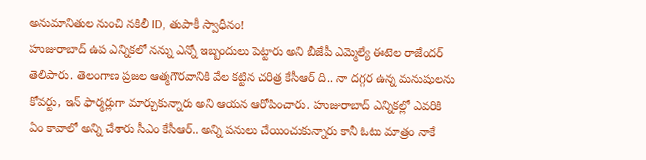అనుమానితుల నుంచి నకిలీ ID, తుపాకీ స్వాధీనం!
హుజురాబాద్ ఉప ఎన్నికలో నన్ను ఎన్నో ఇబ్బందులు పెట్టారు అని బీజేపీ ఎమ్మెల్యే ఈటెల రాజేందర్ తెలిపారు. తెలంగాణ ప్రజల ఆత్మగౌరవానికి వేల కట్టిన చరిత్ర కేసీఆర్ ది.. నా దగ్గర ఉన్న మనుషులను కోవర్టు, ఇన్ ఫార్మర్లుగా మార్చుకున్నారు అని ఆయన ఆరోపించారు. హుజురాబాద్ ఎన్నికల్లో ఎవరికి ఏం కావాలో అన్ని చేశారు సీఎం కేసీఆర్.. అన్ని పనులు చేయించుకున్నారు కానీ ఓటు మాత్రం నాకే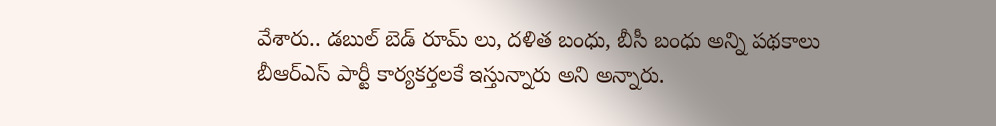వేశారు.. డబుల్ బెడ్ రూమ్ లు, దళిత బంధు, బీసీ బంధు అన్ని పథకాలు బీఆర్ఎస్ పార్టీ కార్యకర్తలకే ఇస్తున్నారు అని అన్నారు.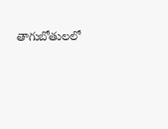తాగుబోతులలో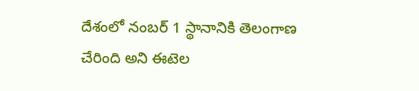దేశంలో నంబర్ 1 స్థానానికి తెలంగాణ చేరింది అని ఈటెల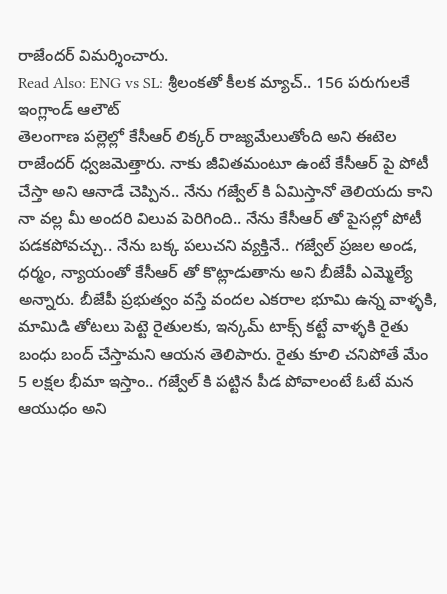రాజేందర్ విమర్శించారు.
Read Also: ENG vs SL: శ్రీలంకతో కీలక మ్యాచ్.. 156 పరుగులకే ఇంగ్లాండ్ ఆలౌట్
తెలంగాణ పల్లెల్లో కేసీఆర్ లిక్కర్ రాజ్యమేలుతోంది అని ఈటెల రాజేందర్ ధ్వజమెత్తారు. నాకు జీవితమంటూ ఉంటే కేసీఆర్ పై పోటీ చేస్తా అని ఆనాడే చెప్పిన.. నేను గజ్వేల్ కి ఏమిస్తానో తెలియదు కాని నా వల్ల మీ అందరి విలువ పెరిగింది.. నేను కేసీఆర్ తో పైసల్లో పోటీ పడకపోవచ్చు.. నేను బక్క పలుచని వ్యక్తినే.. గజ్వేల్ ప్రజల అండ, ధర్మం, న్యాయంతో కేసీఆర్ తో కొట్లాడుతాను అని బీజేపీ ఎమ్మెల్యే అన్నారు. బీజేపీ ప్రభుత్వం వస్తే వందల ఎకరాల భూమి ఉన్న వాళ్ళకి, మామిడి తోటలు పెట్టె రైతులకు, ఇన్కమ్ టాక్స్ కట్టే వాళ్ళకి రైతు బంధు బంద్ చేస్తామని ఆయన తెలిపారు. రైతు కూలి చనిపోతే మేం 5 లక్షల భీమా ఇస్తాం.. గజ్వేల్ కి పట్టిన పీడ పోవాలంటే ఓటే మన ఆయుధం అని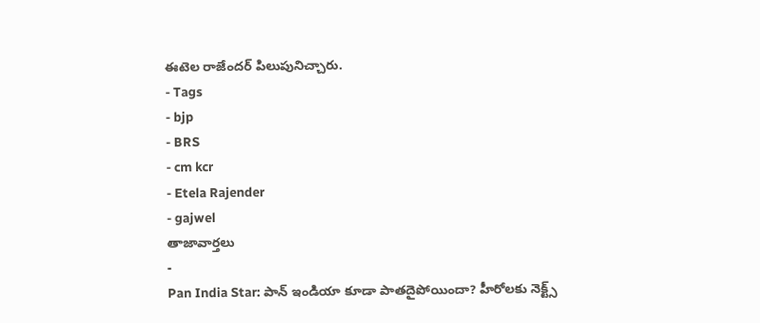ఈటెల రాజేందర్ పిలుపునిచ్చారు.
- Tags
- bjp
- BRS
- cm kcr
- Etela Rajender
- gajwel
తాజావార్తలు
-
Pan India Star: పాన్ ఇండియా కూడా పాతదైపోయిందా? హీరోలకు నెక్ట్స్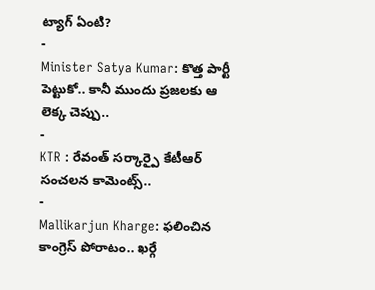ట్యాగ్ ఏంటి?
-
Minister Satya Kumar: కొత్త పార్టీ పెట్టుకో.. కానీ ముందు ప్రజలకు ఆ లెక్క చెప్పు..
-
KTR : రేవంత్ సర్కార్పై కేటీఆర్ సంచలన కామెంట్స్..
-
Mallikarjun Kharge: ఫలించిన కాంగ్రెస్ పోరాటం.. ఖర్గే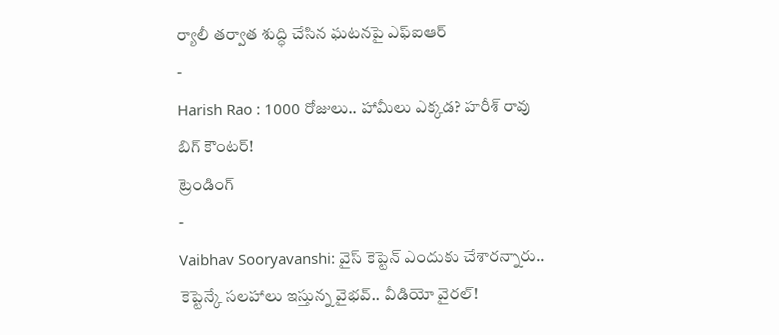ర్యాలీ తర్వాత శుద్ధి చేసిన ఘటనపై ఎఫ్ఐఆర్
-
Harish Rao : 1000 రోజులు.. హామీలు ఎక్కడ? హరీశ్ రావు బిగ్ కౌంటర్!
ట్రెండింగ్
-
Vaibhav Sooryavanshi: వైస్ కెప్టెన్ ఎందుకు చేశారన్నారు.. కెప్టెన్కే సలహాలు ఇస్తున్న వైభవ్.. వీడియో వైరల్!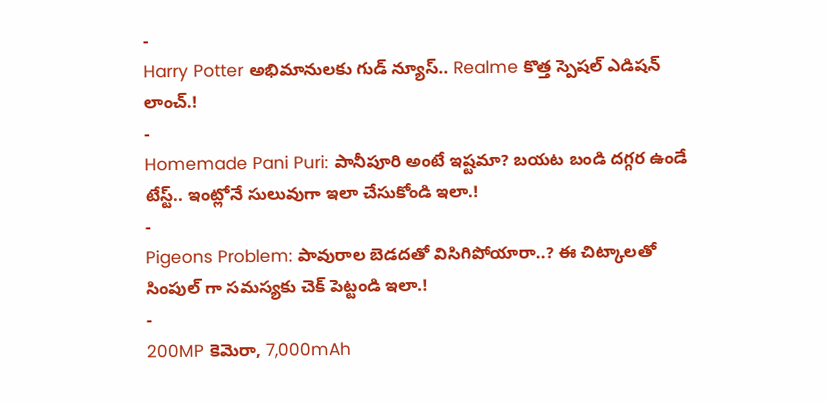-
Harry Potter అభిమానులకు గుడ్ న్యూస్.. Realme కొత్త స్పెషల్ ఎడిషన్ లాంచ్.!
-
Homemade Pani Puri: పానీపూరి అంటే ఇష్టమా? బయట బండి దగ్గర ఉండే టేస్ట్.. ఇంట్లోనే సులువుగా ఇలా చేసుకోండి ఇలా.!
-
Pigeons Problem: పావురాల బెడదతో విసిగిపోయారా..? ఈ చిట్కాలతో సింపుల్ గా సమస్యకు చెక్ పెట్టండి ఇలా.!
-
200MP కెమెరా, 7,000mAh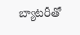బ్యాటరీతో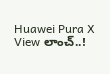Huawei Pura X View లాంచ్..!